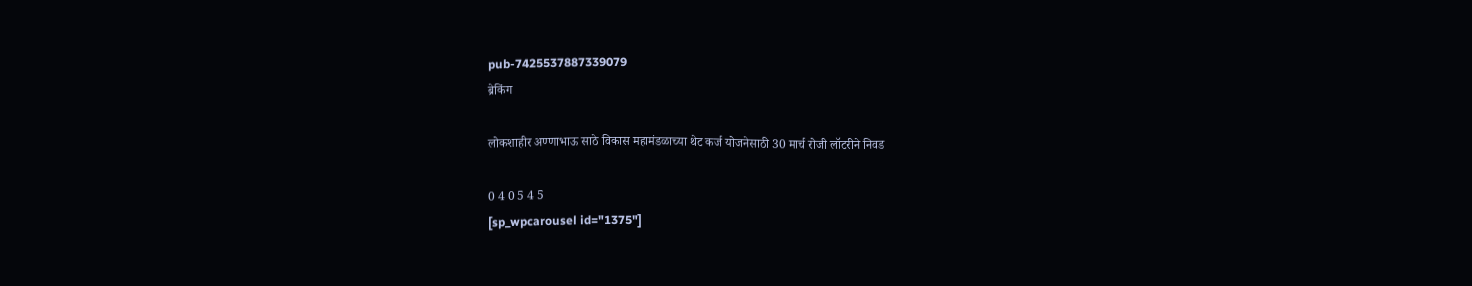pub-7425537887339079
ब्रेकिंग

लोकशाहीर अण्णाभाऊ साठे विकास महामंडळाच्या थेट कर्ज योजनेसाठी 30 मार्च रोजी लॉटरीने निवड

0 4 0 5 4 5
[sp_wpcarousel id="1375"]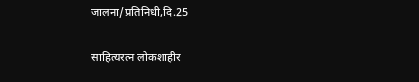जालना/प्रतिनिधी,दि.25

साहित्यरत्न लोकशाहीर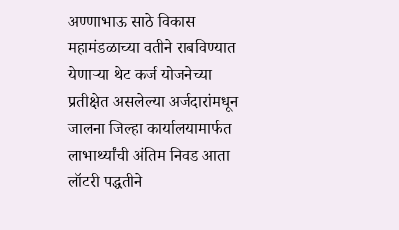अण्णाभाऊ साठे विकास महामंडळाच्या वतीने राबविण्यात येणाऱ्या थेट कर्ज योजनेच्या प्रतीक्षेत असलेल्या अर्जदारांमधून जालना जिल्हा कार्यालयामार्फत लाभार्थ्यांची अंतिम निवड आता लॉटरी पद्धतीने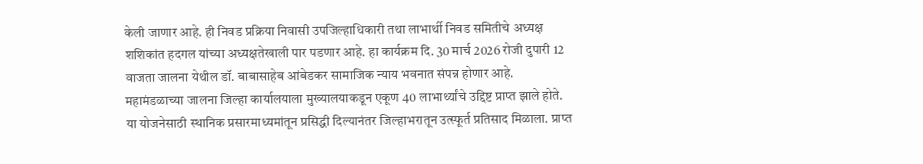केली जाणार आहे. ही निवड प्रक्रिया निवासी उपजिल्हाधिकारी तथा लाभार्थी निवड समितीचे अध्यक्ष शशिकांत हदगल यांच्या अध्यक्षतेखाली पार पडणार आहे. हा कार्यक्रम दि. 30 मार्च 2026 रोजी दुपारी 12 वाजता जालना येथील डॉ. बाबासाहेब आंबेडकर सामाजिक न्याय भवनात संपन्न होणार आहे.
महामंडळाच्या जालना जिल्हा कार्यालयाला मुख्यालयाकडून एकूण 40 लाभार्थ्यांचे उद्दिष्ट प्राप्त झाले होते. या योजनेसाठी स्थानिक प्रसारमाध्यमांतून प्रसिद्धी दिल्यानंतर जिल्हाभरातून उत्स्फूर्त प्रतिसाद मिळाला. प्राप्त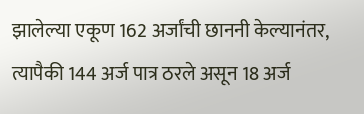झालेल्या एकूण 162 अर्जांची छाननी केल्यानंतर, त्यापैकी 144 अर्ज पात्र ठरले असून 18 अर्ज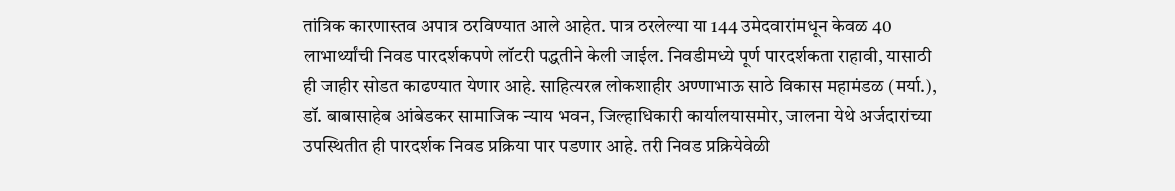तांत्रिक कारणास्तव अपात्र ठरविण्यात आले आहेत. पात्र ठरलेल्या या 144 उमेदवारांमधून केवळ 40 लाभार्थ्यांची निवड पारदर्शकपणे लॉटरी पद्धतीने केली जाईल. निवडीमध्ये पूर्ण पारदर्शकता राहावी, यासाठी ही जाहीर सोडत काढण्यात येणार आहे. साहित्यरत्न लोकशाहीर अण्णाभाऊ साठे विकास महामंडळ (मर्या.), डॉ. बाबासाहेब आंबेडकर सामाजिक न्याय भवन, जिल्हाधिकारी कार्यालयासमोर, जालना येथे अर्जदारांच्या उपस्थितीत ही पारदर्शक निवड प्रक्रिया पार पडणार आहे. तरी निवड प्रक्रियेवेळी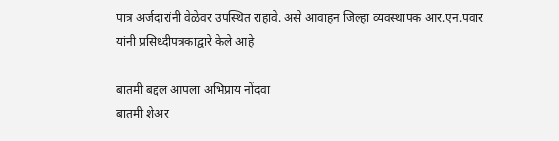पात्र अर्जदारांनी वेळेवर उपस्थित राहावे. असे आवाहन जिल्हा व्यवस्थापक आर.एन.पवार यांनी प्रसिध्दीपत्रकाद्वारे केले आहे

बातमी बद्दल आपला अभिप्राय नोंदवा
बातमी शेअर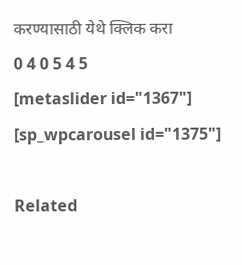करण्यासाठी येथे क्लिक करा
0 4 0 5 4 5
[metaslider id="1367"]
[sp_wpcarousel id="1375"]

Related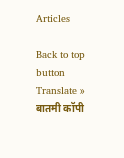Articles

Back to top button
Translate »
बातमी कॉपी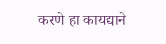करणे हा कायद्याने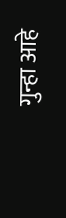गुन्हा आहे